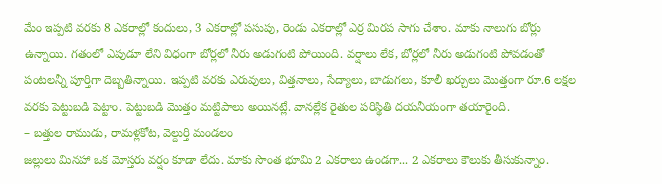మేం ఇప్పటి వరకు 8 ఎకరాల్లో కందులు, 3 ఎకరాల్లో పసుపు, రెండు ఎకరాల్లో ఎర్ర మిరప సాగు చేశాం. మాకు నాలుగు బోర్లు ఉన్నాయి. గతంలో ఎపుడూ లేని విధంగా బోర్లలో నీరు అడుగంటి పోయింది. వర్షాలు లేక, బోర్లలో నీరు అడుగంటి పోవడంతో పంటలన్నీ పూర్తిగా దెబ్బతిన్నాయి. ఇప్పటి వరకు ఎరువులు, విత్తనాలు, సేద్యాలు, బాడుగలు, కూలీ ఖర్చులు మొత్తంగా రూ.6 లక్షల వరకు పెట్టుబడి పెట్టాం. పెట్టుబడి మొత్తం మట్టిపాలు అయినట్లే. వానల్లేక రైతుల పరిస్థితి దయనీయంగా తయారైంది.
– బత్తుల రాముడు, రామళ్లకోట, వెల్దుర్తి మండలం
జల్లులు మినహా ఒక మోస్తరు వర్షం కూడా లేదు. మాకు సొంత భూమి 2 ఎకరాలు ఉండగా... 2 ఎకరాలు కౌలుకు తీసుకున్నాం.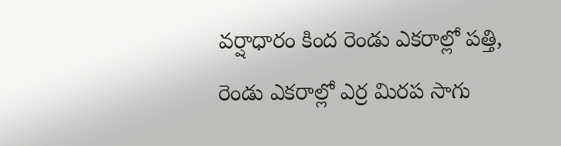వర్షాధారం కింద రెండు ఎకరాల్లో పత్తి, రెండు ఎకరాల్లో ఎర్ర మిరప సాగు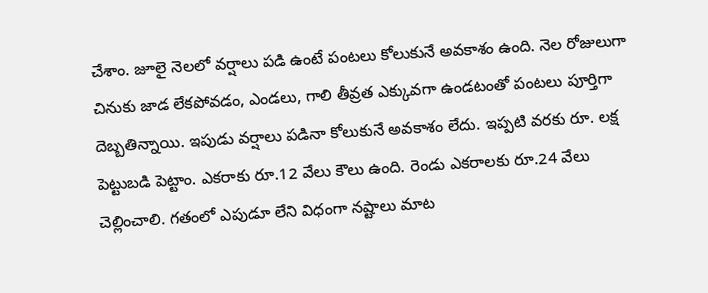చేశాం. జూలై నెలలో వర్షాలు పడి ఉంటే పంటలు కోలుకునే అవకాశం ఉంది. నెల రోజులుగా చినుకు జాడ లేకపోవడం, ఎండలు, గాలి తీవ్రత ఎక్కువగా ఉండటంతో పంటలు పూర్తిగా దెబ్బతిన్నాయి. ఇపుడు వర్షాలు పడినా కోలుకునే అవకాశం లేదు. ఇప్పటి వరకు రూ. లక్ష పెట్టుబడి పెట్టాం. ఎకరాకు రూ.12 వేలు కౌలు ఉంది. రెండు ఎకరాలకు రూ.24 వేలు చెల్లించాలి. గతంలో ఎపుడూ లేని విధంగా నష్టాలు మాట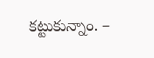కట్టుకున్నాం. –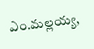ఎం.మల్లయ్య,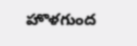హొళగుంద